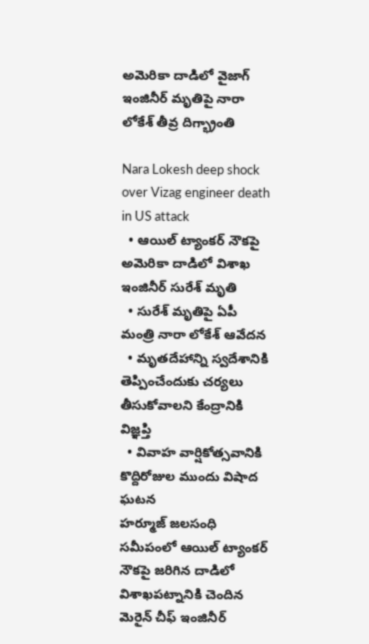అమెరికా దాడిలో వైజాగ్ ఇంజినీర్ మృతిపై నారా లోకేశ్ తీవ్ర దిగ్భ్రాంతి

Nara Lokesh deep shock over Vizag engineer death in US attack
  • ఆయిల్ ట్యాంకర్‌ నౌకపై అమెరికా దాడిలో విశాఖ ఇంజినీర్‌ సురేశ్‌ మృతి
  • సురేశ్‌ మృతిపై ఏపీ మంత్రి నారా లోకేశ్‌ ఆవేదన
  • మృతదేహాన్ని స్వదేశానికి తెప్పించేందుకు చర్యలు తీసుకోవాలని కేంద్రానికి విజ్ఞప్తి
  • వివాహ వార్షికోత్సవానికి కొద్దిరోజుల ముందు విషాద ఘటన
హర్మూజ్ జలసంధి సమీపంలో ఆయిల్ ట్యాంకర్‌ నౌకపై జరిగిన దాడిలో విశాఖపట్నానికి చెందిన మెరైన్ చీఫ్ ఇంజినీర్‌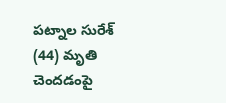పట్నాల సురేశ్‌ (44) మృతి చెందడంపై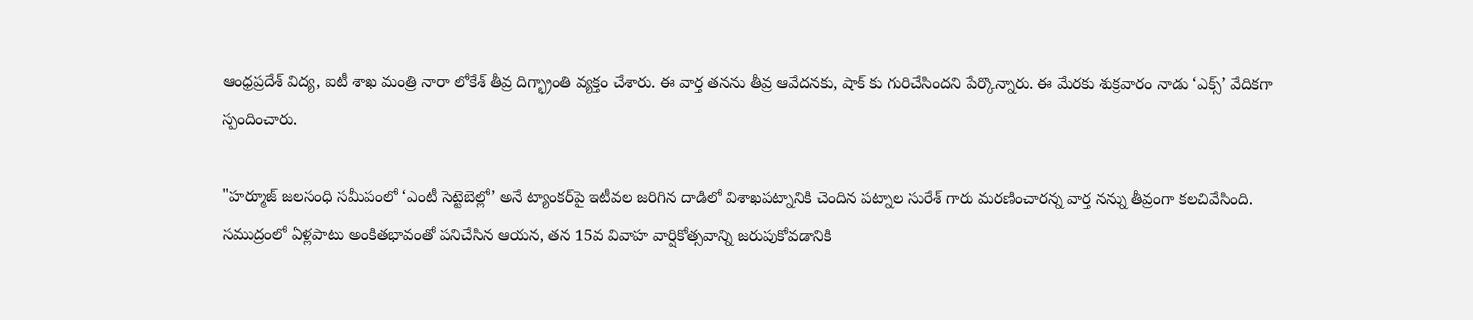ఆంధ్రప్రదేశ్ విద్య, ఐటీ శాఖ మంత్రి నారా లోకేశ్‌ తీవ్ర దిగ్భ్రాంతి వ్యక్తం చేశారు. ఈ వార్త తనను తీవ్ర ఆవేదనకు, షాక్ కు గురిచేసిందని పేర్కొన్నారు. ఈ మేరకు శుక్రవారం నాడు ‘ఎక్స్’ వేదికగా స్పందించారు.

"హర్మూజ్ జలసంధి సమీపంలో ‘ఎంటీ సెట్టెబెల్లో’ అనే ట్యాంకర్‌పై ఇటీవల జరిగిన దాడిలో విశాఖపట్నానికి చెందిన పట్నాల సురేశ్‌ గారు మరణించారన్న వార్త నన్ను తీవ్రంగా కలచివేసింది. సముద్రంలో ఏళ్లపాటు అంకితభావంతో పనిచేసిన ఆయన, తన 15వ వివాహ వార్షికోత్సవాన్ని జరుపుకోవడానికి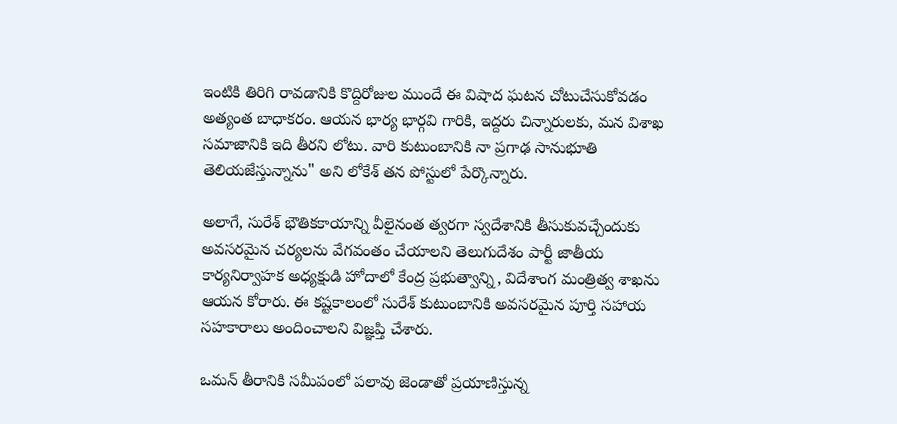ఇంటికి తిరిగి రావడానికి కొద్దిరోజుల ముందే ఈ విషాద ఘటన చోటుచేసుకోవడం అత్యంత బాధాకరం. ఆయన భార్య భార్గవి గారికి, ఇద్దరు చిన్నారులకు, మన విశాఖ సమాజానికి ఇది తీరని లోటు. వారి కుటుంబానికి నా ప్రగాఢ సానుభూతి తెలియజేస్తున్నాను" అని లోకేశ్‌ తన పోస్టులో పేర్కొన్నారు.

అలాగే, సురేశ్‌ భౌతికకాయాన్ని వీలైనంత త్వరగా స్వదేశానికి తీసుకువచ్చేందుకు అవసరమైన చర్యలను వేగవంతం చేయాలని తెలుగుదేశం పార్టీ జాతీయ కార్యనిర్వాహక అధ్యక్షుడి హోదాలో కేంద్ర ప్రభుత్వాన్ని, విదేశాంగ మంత్రిత్వ శాఖను ఆయన కోరారు. ఈ కష్టకాలంలో సురేశ్‌ కుటుంబానికి అవసరమైన పూర్తి సహాయ సహకారాలు అందించాలని విజ్ఞప్తి చేశారు.

ఒమన్ తీరానికి సమీపంలో పలావు జెండాతో ప్రయాణిస్తున్న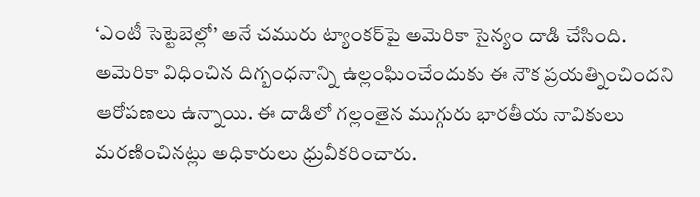‘ఎంటీ సెట్టెబెల్లో’ అనే చమురు ట్యాంకర్‌పై అమెరికా సైన్యం దాడి చేసింది. అమెరికా విధించిన దిగ్బంధనాన్ని ఉల్లంఘించేందుకు ఈ నౌక ప్రయత్నించిందని ఆరోపణలు ఉన్నాయి. ఈ దాడిలో గల్లంతైన ముగ్గురు భారతీయ నావికులు మరణించినట్లు అధికారులు ధ్రువీకరించారు.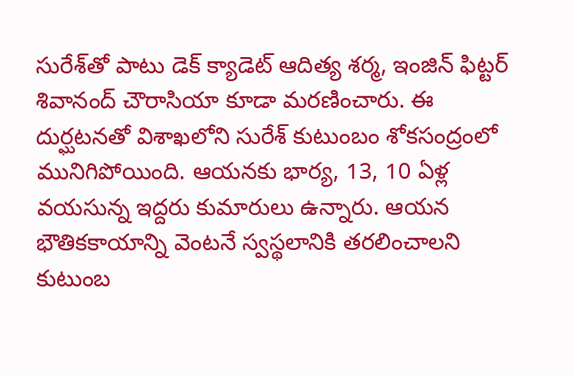సురేశ్‌తో పాటు డెక్ క్యాడెట్ ఆదిత్య శర్మ, ఇంజిన్ ఫిట్టర్ శివానంద్ చౌరాసియా కూడా మరణించారు. ఈ దుర్ఘటనతో విశాఖలోని సురేశ్‌ కుటుంబం శోకసంద్రంలో మునిగిపోయింది. ఆయనకు భార్య, 13, 10 ఏళ్ల వయసున్న ఇద్దరు కుమారులు ఉన్నారు. ఆయన భౌతికకాయాన్ని వెంటనే స్వస్థలానికి తరలించాలని కుటుంబ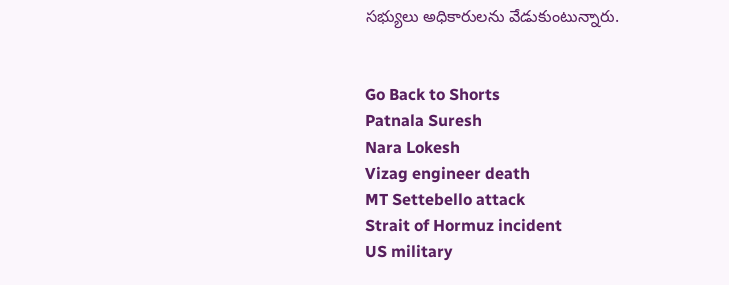సభ్యులు అధికారులను వేడుకుంటున్నారు.


Go Back to Shorts
Patnala Suresh
Nara Lokesh
Vizag engineer death
MT Settebello attack
Strait of Hormuz incident
US military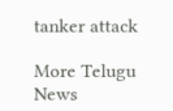tanker attack

More Telugu News